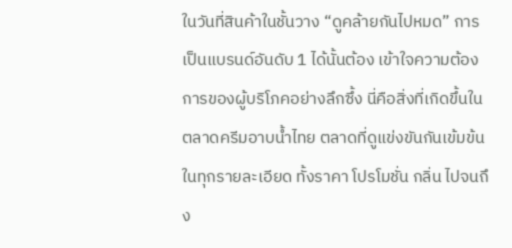ในวันที่สินค้าในชั้นวาง “ดูคล้ายกันไปหมด” การเป็นแบรนด์อันดับ 1 ได้นั้นต้อง เข้าใจความต้องการของผู้บริโภคอย่างลึกซึ้ง นี่คือสิ่งที่เกิดขึ้นในตลาดครีมอาบน้ำไทย ตลาดที่ดูแข่งขันกันเข้มข้นในทุกรายละเอียด ทั้งราคา โปรโมชั่น กลิ่น ไปจนถึง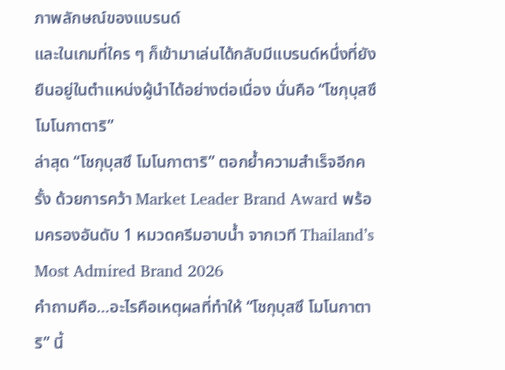ภาพลักษณ์ของแบรนด์
และในเกมที่ใคร ๆ ก็เข้ามาเล่นได้กลับมีแบรนด์หนึ่งที่ยังยืนอยู่ในตำแหน่งผู้นำได้อย่างต่อเนื่อง นั่นคือ “โชกุบุสซึ โมโนกาตาริ”
ล่าสุด “โชกุบุสซึ โมโนกาตาริ” ตอกย้ำความสำเร็จอีกครั้ง ด้วยการคว้า Market Leader Brand Award พร้อมครองอันดับ 1 หมวดครีมอาบน้ำ จากเวที Thailand’s Most Admired Brand 2026
คำถามคือ…อะไรคือเหตุผลที่ทำให้ “โชกุบุสซึ โมโนกาตาริ” นี้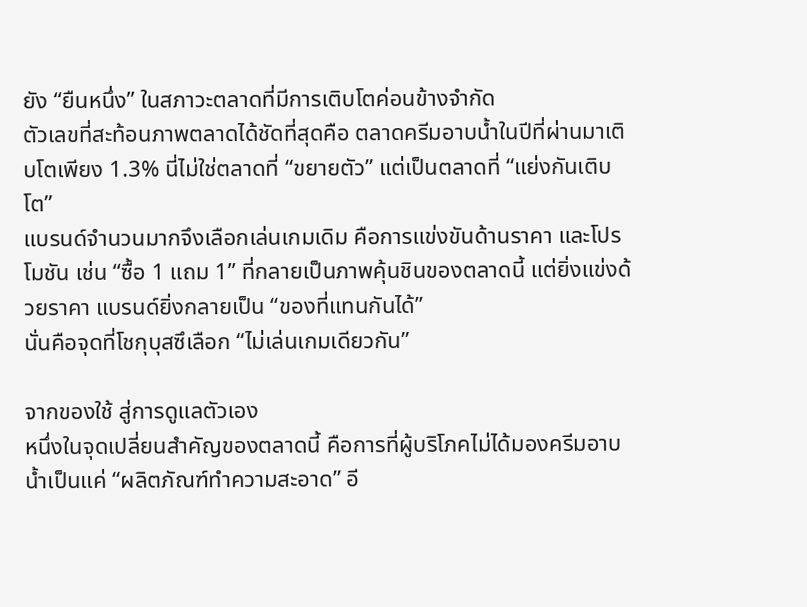ยัง “ยืนหนึ่ง” ในสภาวะตลาดที่มีการเติบโตค่อนข้างจำกัด
ตัวเลขที่สะท้อนภาพตลาดได้ชัดที่สุดคือ ตลาดครีมอาบน้ำในปีที่ผ่านมาเติบโตเพียง 1.3% นี่ไม่ใช่ตลาดที่ “ขยายตัว” แต่เป็นตลาดที่ “แย่งกันเติบโต”
แบรนด์จำนวนมากจึงเลือกเล่นเกมเดิม คือการแข่งขันด้านราคา และโปรโมชัน เช่น “ซื้อ 1 แถม 1” ที่กลายเป็นภาพคุ้นชินของตลาดนี้ แต่ยิ่งแข่งด้วยราคา แบรนด์ยิ่งกลายเป็น “ของที่แทนกันได้”
นั่นคือจุดที่โชกุบุสซึเลือก “ไม่เล่นเกมเดียวกัน”

จากของใช้ สู่การดูแลตัวเอง
หนึ่งในจุดเปลี่ยนสำคัญของตลาดนี้ คือการที่ผู้บริโภคไม่ได้มองครีมอาบน้ำเป็นแค่ “ผลิตภัณฑ์ทำความสะอาด” อี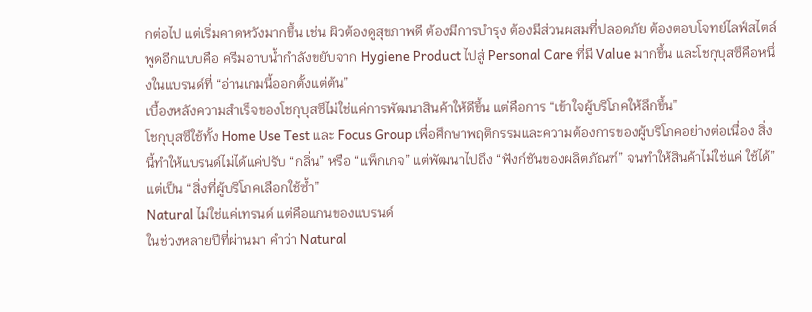กต่อไป แต่เริ่มคาดหวังมากขึ้น เช่น ผิวต้องดูสุขภาพดี ต้องมีการบำรุง ต้องมีส่วนผสมที่ปลอดภัย ต้องตอบโจทย์ไลฟ์สไตล์
พูดอีกแบบคือ ครีมอาบน้ำกำลังขยับจาก Hygiene Product ไปสู่ Personal Care ที่มี Value มากขึ้น และโชกุบุสซึคือหนึ่งในแบรนด์ที่ “อ่านเกมนี้ออกตั้งแต่ต้น”
เบื้องหลังความสำเร็จของโชกุบุสซึไม่ใช่แค่การพัฒนาสินค้าให้ดีขึ้น แต่คือการ “เข้าใจผู้บริโภคให้ลึกขึ้น”
โชกุบุสซึใช้ทั้ง Home Use Test และ Focus Group เพื่อศึกษาพฤติกรรมและความต้องการของผู้บริโภคอย่างต่อเนื่อง สิ่งนี้ทำให้แบรนด์ไม่ได้แค่ปรับ “กลิ่น” หรือ “แพ็กเกจ” แต่พัฒนาไปถึง “ฟังก์ชันของผลิตภัณฑ์” จนทำให้สินค้าไม่ใช่แค่ ใช้ได้” แต่เป็น “สิ่งที่ผู้บริโภคเลือกใช้ซ้ำ”
Natural ไม่ใช่แค่เทรนด์ แต่คือแกนของแบรนด์
ในช่วงหลายปีที่ผ่านมา คำว่า Natural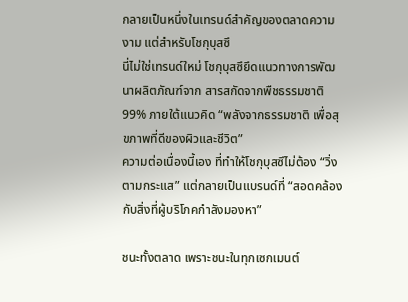กลายเป็นหนึ่งในเทรนด์สำคัญของตลาดความงาม แต่สำหรับโชกุบุสซึ
นี่ไม่ใช่เทรนด์ใหม่ โชกุบุสซึยึดแนวทางการพัฒนาผลิตภัณฑ์จาก สารสกัดจากพืชธรรมชาติ 99% ภายใต้แนวคิด “พลังจากธรรมชาติ เพื่อสุขภาพที่ดีของผิวและชีวิต”
ความต่อเนื่องนี้เอง ที่ทำให้โชกุบุสซึไม่ต้อง “วิ่งตามกระแส” แต่กลายเป็นแบรนด์ที่ “สอดคล้องกับสิ่งที่ผู้บริโภคกำลังมองหา”

ชนะทั้งตลาด เพราะชนะในทุกเซกเมนต์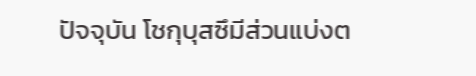ปัจจุบัน โชกุบุสซึมีส่วนแบ่งต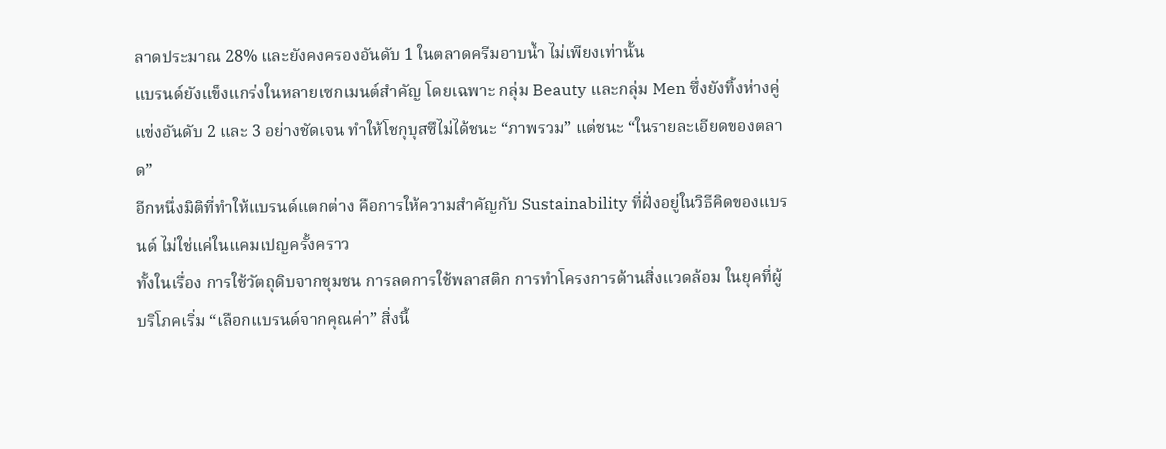ลาดประมาณ 28% และยังคงครองอันดับ 1 ในตลาดครีมอาบน้ำ ไม่เพียงเท่านั้น
แบรนด์ยังแข็งแกร่งในหลายเซกเมนต์สำคัญ โดยเฉพาะ กลุ่ม Beauty และกลุ่ม Men ซึ่งยังทิ้งห่างคู่แข่งอันดับ 2 และ 3 อย่างชัดเจน ทำให้โชกุบุสซึไม่ได้ชนะ “ภาพรวม” แต่ชนะ “ในรายละเอียดของตลาด”
อีกหนึ่งมิติที่ทำให้แบรนด์แตกต่าง คือการให้ความสำคัญกับ Sustainability ที่ฝั่งอยู่ในวิธีคิดของแบรนด์ ไม่ใช่แค่ในแคมเปญครั้งคราว
ทั้งในเรื่อง การใช้วัตถุดิบจากชุมชน การลดการใช้พลาสติก การทำโครงการด้านสิ่งแวดล้อม ในยุคที่ผู้บริโภคเริ่ม “เลือกแบรนด์จากคุณค่า” สิ่งนี้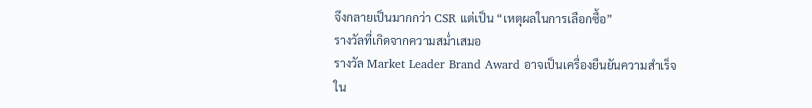จึงกลายเป็นมากกว่า CSR แต่เป็น “เหตุผลในการเลือกซื้อ”
รางวัลที่เกิดจากความสม่ำเสมอ
รางวัล Market Leader Brand Award อาจเป็นเครื่องยืนยันความสำเร็จใน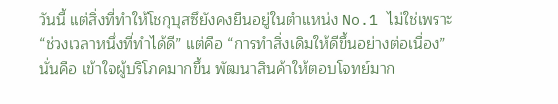วันนี้ แต่สิ่งที่ทำให้โชกุบุสซึยังคงยืนอยู่ในตำแหน่ง No.1 ไม่ใช่เพราะ “ช่วงเวลาหนึ่งที่ทำได้ดี” แต่คือ “การทำสิ่งเดิมให้ดีขึ้นอย่างต่อเนื่อง” นั่นคือ เข้าใจผู้บริโภคมากขึ้น พัฒนาสินค้าให้ตอบโจทย์มาก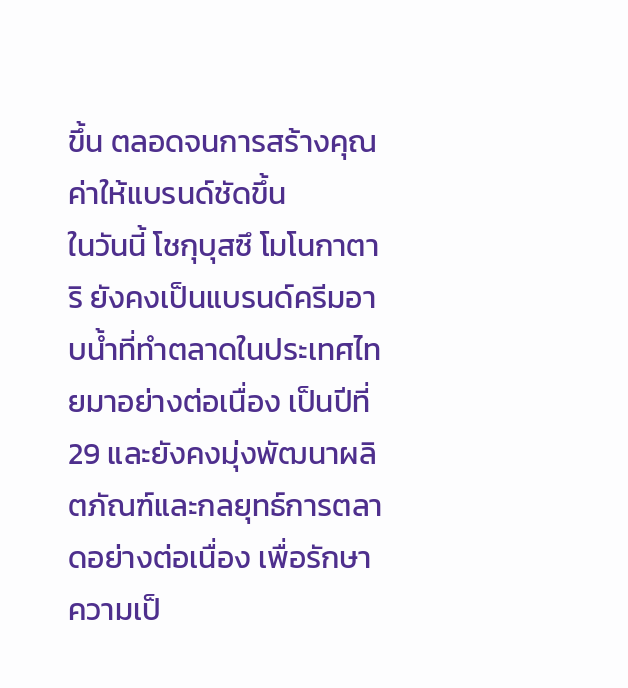ขึ้น ตลอดจนการสร้างคุณค่าให้แบรนด์ชัดขึ้น
ในวันนี้ โชกุบุสซึ โมโนกาตาริ ยังคงเป็นแบรนด์ครีมอาบน้ำที่ทำตลาดในประเทศไทยมาอย่างต่อเนื่อง เป็นปีที่ 29 และยังคงมุ่งพัฒนาผลิตภัณฑ์และกลยุทธ์การตลาดอย่างต่อเนื่อง เพื่อรักษาความเป็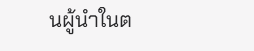นผู้นำในต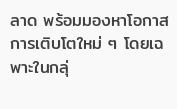ลาด พร้อมมองหาโอกาสการเติบโตใหม่ ๆ โดยเฉพาะในกลุ่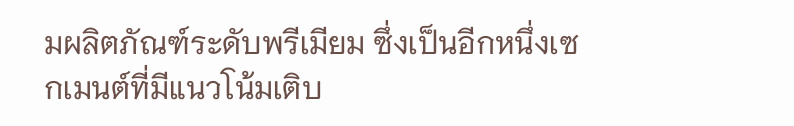มผลิตภัณฑ์ระดับพรีเมียม ซึ่งเป็นอีกหนึ่งเซกเมนต์ที่มีแนวโน้มเติบ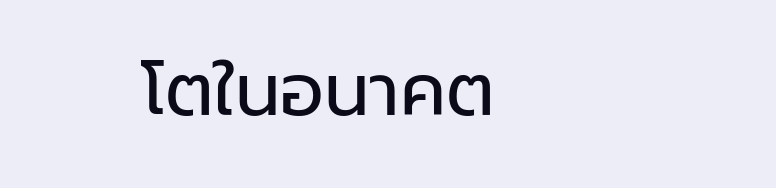โตในอนาคต